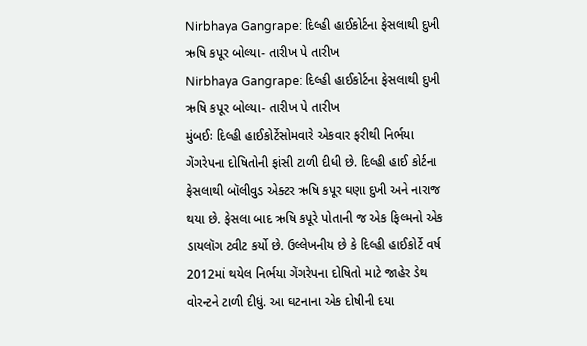Nirbhaya Gangrape: દિલ્હી હાઈકોર્ટના ફેસલાથી દુખી ઋષિ કપૂર બોલ્યા- તારીખ પે તારીખ
Nirbhaya Gangrape: દિલ્હી હાઈકોર્ટના ફેસલાથી દુખી ઋષિ કપૂર બોલ્યા- તારીખ પે તારીખ
મુંબઈઃ દિલ્હી હાઈકોર્ટેસોમવારે એકવાર ફરીથી નિર્ભયા ગેંગરેપના દોષિતોની ફાંસી ટાળી દીધી છે. દિલ્હી હાઈ કોર્ટના ફેસલાથી બૉલીવુડ એક્ટર ઋષિ કપૂર ઘણા દુખી અને નારાજ થયા છે. ફેસલા બાદ ઋષિ કપૂરે પોતાની જ એક ફિલ્મનો એક ડાયલૉગ ટ્વીટ કર્યો છે. ઉલ્લેખનીય છે કે દિલ્હી હાઈકોર્ટે વર્ષ 2012માં થયેલ નિર્ભયા ગેંગરેપના દોષિતો માટે જાહેર ડેથ વોરન્ટને ટાળી દીધું. આ ઘટનાના એક દોષીની દયા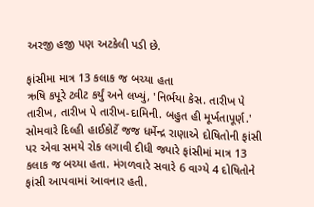અરજી હજી પણ અટકેલી પડી છે.

ફાંસીમા માત્ર 13 કલાક જ બચ્યા હતા
ઋષિ કપૂરે ટ્વીટ કર્યું અને લખ્યું, 'નિર્ભયા કેસ. તારીખ પે તારીખ, તારીખ પે તારીખ-દામિની. બહુત હી મૂર્ખતાપૂર્ણ.' સોમવારે દિલ્હી હાઈકોર્ટે જજ ધર્મેન્દ્ર રાણાએ દોષિતોની ફાંસી પર એવા સમયે રોક લગાવી દીધી જ્યારે ફાંસીમાં માત્ર 13 કલાક જ બચ્યા હતા. મંગળવારે સવારે 6 વાગ્યે 4 દોષિતોને ફાંસી આપવામાં આવનાર હતી.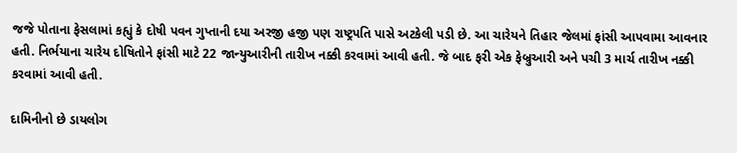જજે પોતાના ફેસલામાં કહ્યું કે દોષી પવન ગુપ્તાની દયા અરજી હજી પણ રાષ્ટ્રપતિ પાસે અટકેલી પડી છે. આ ચારેયને તિહાર જેલમાં ફાંસી આપવામા આવનાર હતી. નિર્ભયાના ચારેય દોષિતોને ફાંસી માટે 22 જાન્યુઆરીની તારીખ નક્કી કરવામાં આવી હતી. જે બાદ ફરી એક ફેબ્રુઆરી અને પચી 3 માર્ચ તારીખ નક્કી કરવામાં આવી હતી.

દામિનીનો છે ડાયલોગ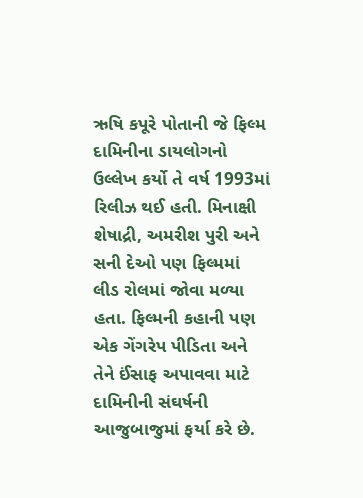ઋષિ કપૂરે પોતાની જે ફિલ્મ દામિનીના ડાયલોગનો ઉલ્લેખ કર્યો તે વર્ષ 1993માં રિલીઝ થઈ હતી. મિનાક્ષી શેષાદ્રી, અમરીશ પુરી અને સની દેઓ પણ ફિલ્મમાં લીડ રોલમાં જોવા મળ્યા હતા. ફિલ્મની કહાની પણ એક ગેંગરેપ પીડિતા અને તેને ઈંસાફ અપાવવા માટે દામિનીની સંઘર્ષની આજુબાજુમાં ફર્યા કરે છે.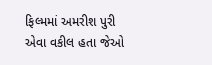ફિલ્મમાં અમરીશ પુરી એવા વકીલ હતા જેઓ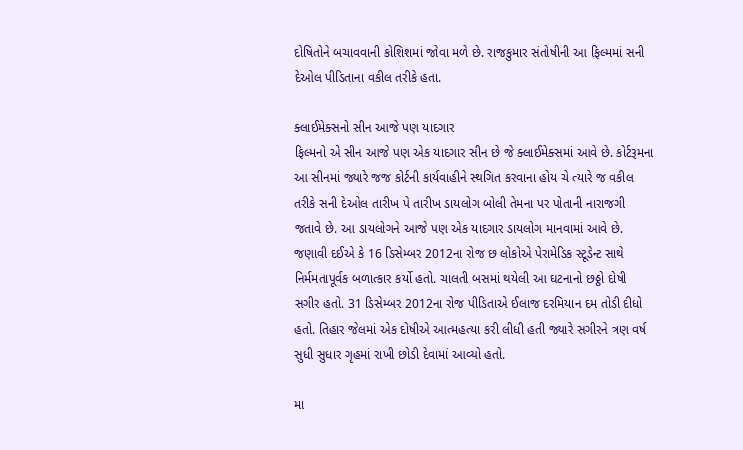દોષિતોને બચાવવાની કોશિશમાં જોવા મળે છે. રાજકુમાર સંતોષીની આ ફિલ્મમાં સની દેઓલ પીડિતાના વકીલ તરીકે હતા.

ક્લાઈમેક્સનો સીન આજે પણ યાદગાર
ફિલ્મનો એ સીન આજે પણ એક યાદગાર સીન છે જે ક્લાઈમેક્સમાં આવે છે. કોર્ટરૂમના આ સીનમાં જ્યારે જજ કોર્ટની કાર્યવાહીને સ્થગિત કરવાના હોય ચે ત્યારે જ વકીલ તરીકે સની દેઓલ તારીખ પે તારીખ ડાયલોગ બોલી તેમના પર પોતાની નારાજગી જતાવે છે. આ ડાયલોગને આજે પણ એક યાદગાર ડાયલોગ માનવામાં આવે છે. જણાવી દઈએ કે 16 ડિસેમ્બર 2012ના રોજ છ લોકોએ પેરામેડિક સ્ટૂડેન્ટ સાથે નિર્મમતાપૂર્વક બળાત્કાર કર્યો હતો. ચાલતી બસમાં થયેલી આ ઘટનાનો છઠ્ઠો દોષી સગીર હતો. 31 ડિસેમ્બર 2012ના રોજ પીડિતાએ ઈલાજ દરમિયાન દમ તોડી દીધો હતો. તિહાર જેલમાં એક દોષીએ આત્મહત્યા કરી લીધી હતી જ્યારે સગીરને ત્રણ વર્ષ સુધી સુધાર ગૃહમાં રાખી છોડી દેવામાં આવ્યો હતો.

મા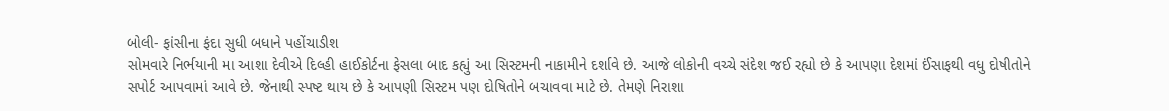બોલી- ફાંસીના ફંદા સુધી બધાને પહોંચાડીશ
સોમવારે નિર્ભયાની મા આશા દેવીએ દિલ્હી હાઈકોર્ટના ફેસલા બાદ કહ્યું આ સિસ્ટમની નાકામીને દર્શાવે છે. આજે લોકોની વચ્ચે સંદેશ જઈ રહ્યો છે કે આપણા દેશમાં ઈંસાફથી વધુ દોષીતોને સપોર્ટ આપવામાં આવે છે. જેનાથી સ્પષ્ટ થાય છે કે આપણી સિસ્ટમ પણ દોષિતોને બચાવવા માટે છે. તેમણે નિરાશા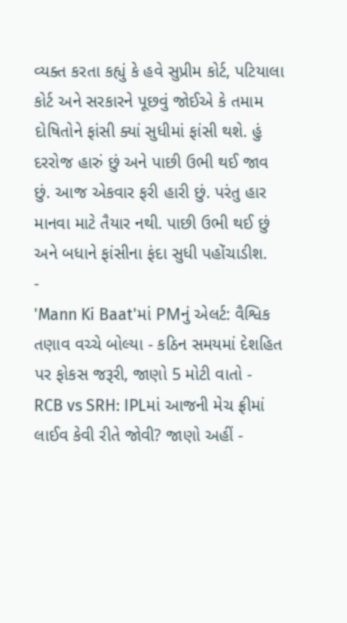વ્યક્ત કરતા કહ્યું કે હવે સુપ્રીમ કોર્ટ, પટિયાલા કોર્ટ અને સરકારને પૂછવું જોઈએ કે તમામ દોષિતોને ફાંસી ક્યાં સુધીમાં ફાંસી થશે. હું દરરોજ હારું છું અને પાછી ઉભી થઈ જાવ છું. આજ એકવાર ફરી હારી છું. પરંતુ હાર માનવા માટે તૈયાર નથી. પાછી ઉભી થઈ છું અને બધાને ફાંસીના ફંદા સુધી પહોંચાડીશ.
-
'Mann Ki Baat'માં PMનું એલર્ટ: વૈશ્વિક તણાવ વચ્ચે બોલ્યા - કઠિન સમયમાં દેશહિત પર ફોકસ જરૂરી, જાણો 5 મોટી વાતો -
RCB vs SRH: IPLમાં આજની મેચ ફ્રીમાં લાઈવ કેવી રીતે જોવી? જાણો અહીં -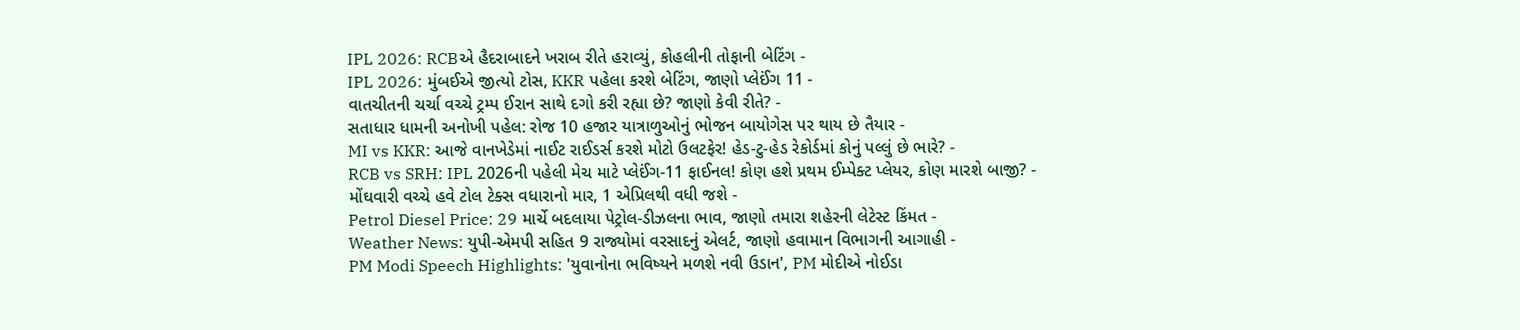IPL 2026: RCBએ હૈદરાબાદને ખરાબ રીતે હરાવ્યું, કોહલીની તોફાની બેટિંગ -
IPL 2026: મુંબઈએ જીત્યો ટોસ, KKR પહેલા કરશે બેટિંગ, જાણો પ્લેઈંગ 11 -
વાતચીતની ચર્ચા વચ્ચે ટ્રમ્પ ઈરાન સાથે દગો કરી રહ્યા છે? જાણો કેવી રીતે? -
સતાધાર ધામની અનોખી પહેલ: રોજ 10 હજાર યાત્રાળુઓનું ભોજન બાયોગેસ પર થાય છે તૈયાર -
MI vs KKR: આજે વાનખેડેમાં નાઈટ રાઈડર્સ કરશે મોટો ઉલટફેર! હેડ-ટુ-હેડ રેકોર્ડમાં કોનું પલ્લું છે ભારે? -
RCB vs SRH: IPL 2026ની પહેલી મેચ માટે પ્લેઈંગ-11 ફાઈનલ! કોણ હશે પ્રથમ ઈમ્પેક્ટ પ્લેયર, કોણ મારશે બાજી? -
મોંઘવારી વચ્ચે હવે ટોલ ટેક્સ વધારાનો માર, 1 એપ્રિલથી વધી જશે -
Petrol Diesel Price: 29 માર્ચે બદલાયા પેટ્રોલ-ડીઝલના ભાવ, જાણો તમારા શહેરની લેટેસ્ટ કિંમત -
Weather News: યુપી-એમપી સહિત 9 રાજ્યોમાં વરસાદનું એલર્ટ, જાણો હવામાન વિભાગની આગાહી -
PM Modi Speech Highlights: 'યુવાનોના ભવિષ્યને મળશે નવી ઉડાન', PM મોદીએ નોઈડા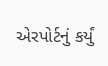એરપોર્ટનું કર્યું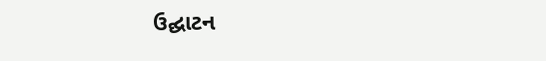ઉદ્ઘાટન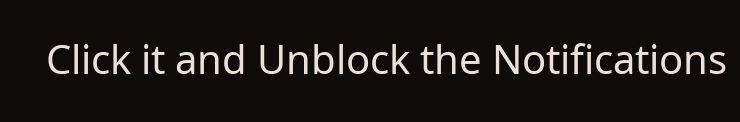Click it and Unblock the Notifications